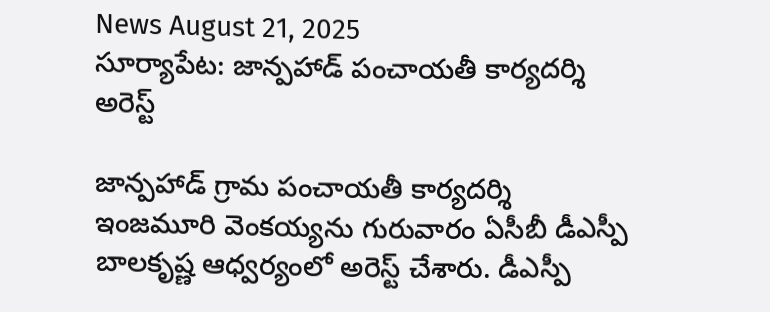News August 21, 2025
సూర్యాపేట: జాన్పహాడ్ పంచాయతీ కార్యదర్శి అరెస్ట్

జాన్పహాడ్ గ్రామ పంచాయతీ కార్యదర్శి ఇంజమూరి వెంకయ్యను గురువారం ఏసీబీ డీఎస్పీ బాలకృష్ణ ఆధ్వర్యంలో అరెస్ట్ చేశారు. డీఎస్పీ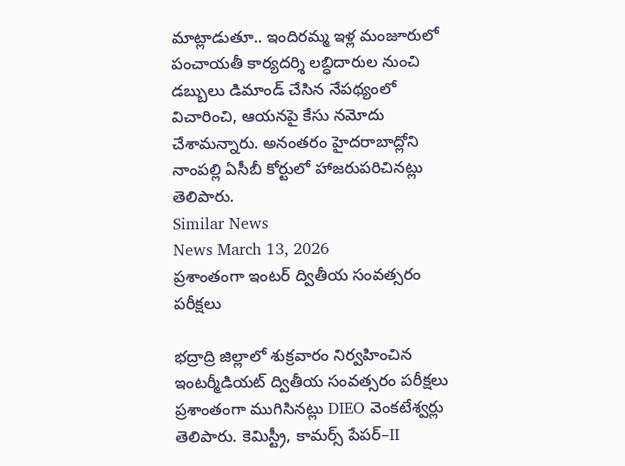మాట్లాడుతూ.. ఇందిరమ్మ ఇళ్ల మంజూరులో పంచాయతీ కార్యదర్శి లబ్ధిదారుల నుంచి డబ్బులు డిమాండ్ చేసిన నేపథ్యంలో విచారించి, ఆయనపై కేసు నమోదు చేశామన్నారు. అనంతరం హైదరాబాద్లోని నాంపల్లి ఏసీబీ కోర్టులో హాజరుపరిచినట్లు తెలిపారు.
Similar News
News March 13, 2026
ప్రశాంతంగా ఇంటర్ ద్వితీయ సంవత్సరం పరీక్షలు

భద్రాద్రి జిల్లాలో శుక్రవారం నిర్వహించిన ఇంటర్మీడియట్ ద్వితీయ సంవత్సరం పరీక్షలు ప్రశాంతంగా ముగిసినట్లు DIEO వెంకటేశ్వర్లు తెలిపారు. కెమిస్ట్రీ, కామర్స్ పేపర్–II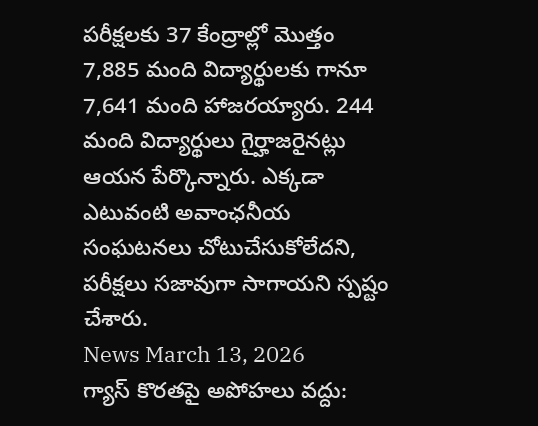పరీక్షలకు 37 కేంద్రాల్లో మొత్తం 7,885 మంది విద్యార్థులకు గానూ 7,641 మంది హాజరయ్యారు. 244 మంది విద్యార్థులు గైర్హాజరైనట్లు ఆయన పేర్కొన్నారు. ఎక్కడా ఎటువంటి అవాంఛనీయ సంఘటనలు చోటుచేసుకోలేదని, పరీక్షలు సజావుగా సాగాయని స్పష్టం చేశారు.
News March 13, 2026
గ్యాస్ కొరతపై అపోహలు వద్దు: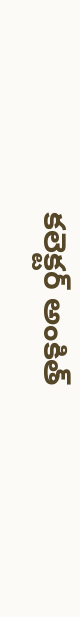కలెక్టర్ అంకిత్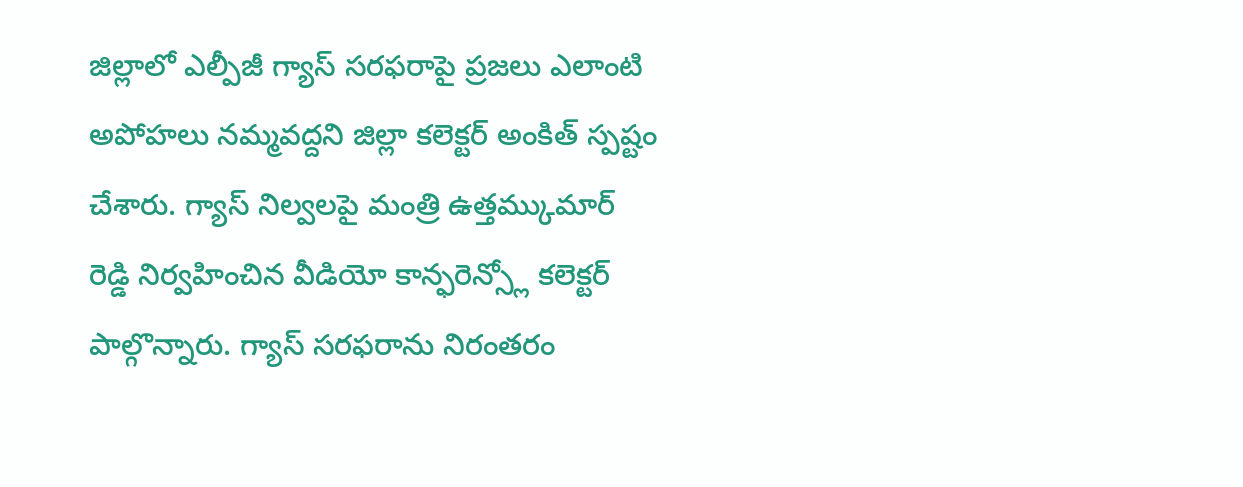జిల్లాలో ఎల్పీజీ గ్యాస్ సరఫరాపై ప్రజలు ఎలాంటి అపోహలు నమ్మవద్దని జిల్లా కలెక్టర్ అంకిత్ స్పష్టం చేశారు. గ్యాస్ నిల్వలపై మంత్రి ఉత్తమ్కుమార్ రెడ్డి నిర్వహించిన వీడియో కాన్ఫరెన్స్లో కలెక్టర్ పాల్గొన్నారు. గ్యాస్ సరఫరాను నిరంతరం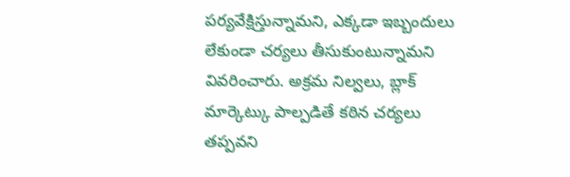పర్యవేక్షిస్తున్నామని, ఎక్కడా ఇబ్బందులు లేకుండా చర్యలు తీసుకుంటున్నామని వివరించారు. అక్రమ నిల్వలు, బ్లాక్ మార్కెట్కు పాల్పడితే కఠిన చర్యలు తప్పవని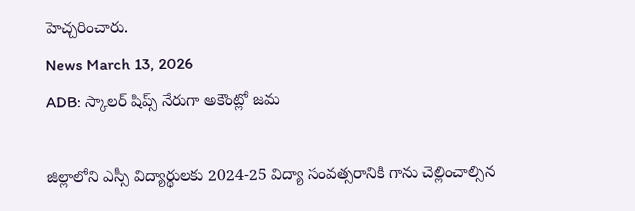హెచ్చరించారు.
News March 13, 2026
ADB: స్కాలర్ షిప్స్ నేరుగా అకౌంట్లో జమ

జిల్లాలోని ఎస్సీ విద్యార్థులకు 2024-25 విద్యా సంవత్సరానికి గాను చెల్లించాల్సిన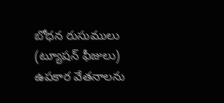బోధన రుసుములు (ట్యూషన్ ఫీజులు) ఉపకార వేతనాలను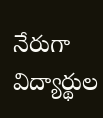నేరుగా విద్యార్థుల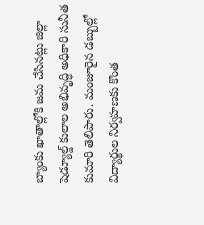బ్యాంకు ఖాతాల్లోకి జమ చేసినట్లు జిల్లా షెడ్యూల్డ్ కులాల అభివృద్ధి అధికారి సునీత కుమారి తెలిపారు. మంజూరైన డబ్బుల్లో విద్యార్థుల నిర్వహణకు కొంత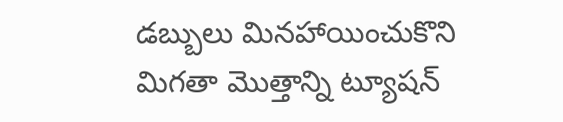డబ్బులు మినహాయించుకొని మిగతా మొత్తాన్ని ట్యూషన్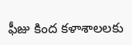ఫీజు కింద కళాశాలలకు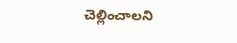చెల్లించాలని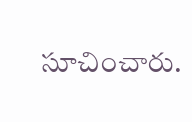సూచించారు.